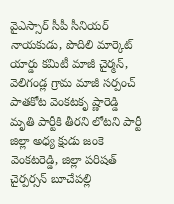వైఎస్సార్ సీపీ సీనియర్ నాయకుడు, పొదిలి మార్కెట్ యార్డు కమిటీ మాజీ చైర్మన్, వెలిగండ్ల గ్రామ మాజీ సర్పంచ్ పాతకోట వెంకటకృ ష్ణారెడ్డి మృతి పార్టీకి తీరని లోటని పార్టీ జిల్లా అధ్య క్షుడు జంకె వెంకటరెడ్డి, జిల్లా పరిషత్ చైర్పర్సన్ బూచేపల్లి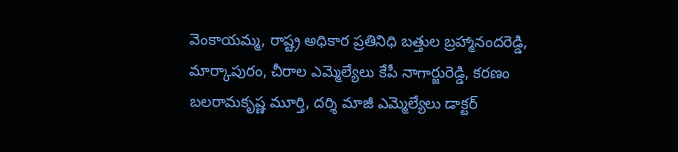వెంకాయమ్మ, రాష్ట్ర అధికార ప్రతినిధి బత్తుల బ్రహ్మానందరెడ్డి, మార్కాపురం, చీరాల ఎమ్మెల్యేలు కేపీ నాగార్జురెడ్డి, కరణం బలరామకృష్ణ మూర్తి, దర్శి మాజీ ఎమ్మెల్యేలు డాక్టర్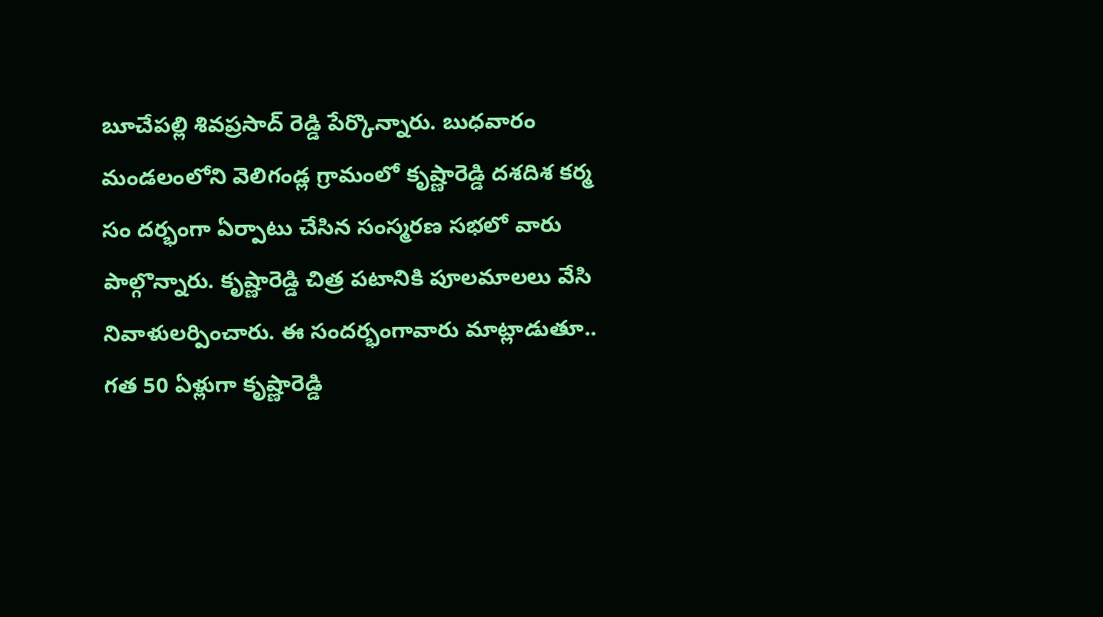బూచేపల్లి శివప్రసాద్ రెడ్డి పేర్కొన్నారు. బుధవారం మండలంలోని వెలిగండ్ల గ్రామంలో కృష్ణారెడ్డి దశదిశ కర్మ సం దర్భంగా ఏర్పాటు చేసిన సంస్మరణ సభలో వారు పాల్గొన్నారు. కృష్ణారెడ్డి చిత్ర పటానికి పూలమాలలు వేసి నివాళులర్పించారు. ఈ సందర్భంగావారు మాట్లాడుతూ.. గత 50 ఏళ్లుగా కృష్ణారెడ్డి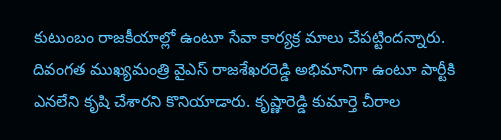కుటుంబం రాజకీయాల్లో ఉంటూ సేవా కార్యక్ర మాలు చేపట్టిందన్నారు. దివంగత ముఖ్యమంత్రి వైఎస్ రాజశేఖరరెడ్డి అభిమానిగా ఉంటూ పార్టీకి ఎనలేని కృషి చేశారని కొనియాడారు. కృష్ణారెడ్డి కుమార్తె చీరాల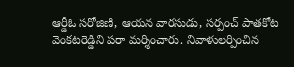ఆర్డీఓ సరోజిణి, ఆయన వారసుడు, సర్పంచ్ పాతకోట వెంకటరెడ్డిని పరా మర్శించారు. నివాళులర్పించిన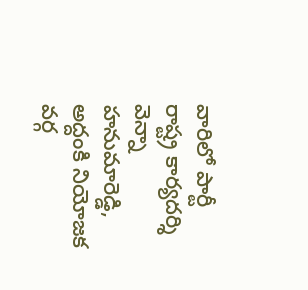వారిలో పార్టీ రాష్ట్ర కార్యదర్శి వెన్నా హనుమారెడ్డి, అద్దంకి నియోజక వర్గ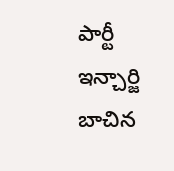పార్టీ ఇన్చార్జి బాచిన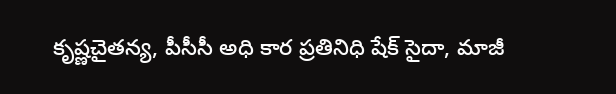కృష్ణచైతన్య, పీసీసీ అధి కార ప్రతినిధి షేక్ సైదా, మాజీ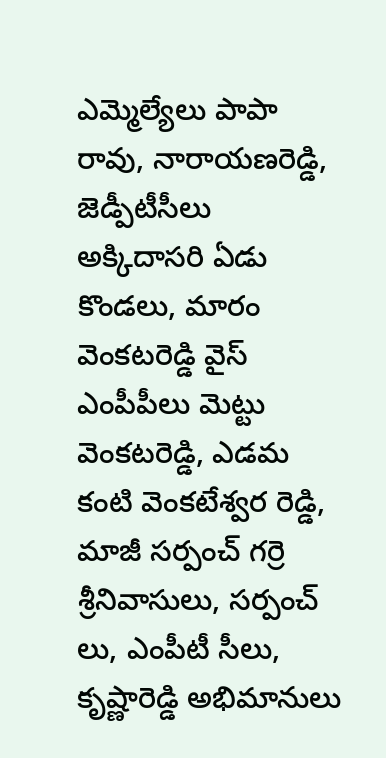ఎమ్మెల్యేలు పాపా రావు, నారాయణరెడ్డి, జెడ్పీటీసీలు అక్కిదాసరి ఏడు కొండలు, మారం వెంకటరెడ్డి వైస్ ఎంపీపీలు మెట్టు వెంకటరెడ్డి, ఎడమ కంటి వెంకటేశ్వర రెడ్డి, మాజీ సర్పంచ్ గర్రె శ్రీనివాసులు, సర్పంచ్ లు, ఎంపీటీ సీలు, కృష్ణారెడ్డి అభిమానులు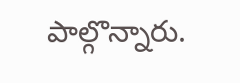పాల్గొన్నారు.